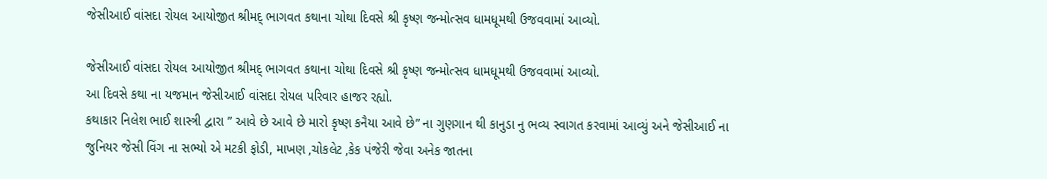જેસીઆઈ વાંસદા રોયલ આયોજીત શ્રીમદ્ ભાગવત કથાના ચોથા દિવસે શ્રી કૃષ્ણ જન્મોત્સવ ધામધૂમથી ઉજવવામાં આવ્યો.

જેસીઆઈ વાંસદા રોયલ આયોજીત શ્રીમદ્ ભાગવત કથાના ચોથા દિવસે શ્રી કૃષ્ણ જન્મોત્સવ ધામધૂમથી ઉજવવામાં આવ્યો.
આ દિવસે કથા ના યજમાન જેસીઆઈ વાંસદા રોયલ પરિવાર હાજર રહ્યો.
કથાકાર નિલેશ ભાઈ શાસ્ત્રી દ્વારા ” આવે છે આવે છે મારો કૃષ્ણ કનૈયા આવે છે” ના ગુણગાન થી કાનુડા નુ ભવ્ય સ્વાગત કરવામાં આવ્યું અને જેસીઆઈ ના જુનિયર જેસી વિંગ ના સભ્યો એ મટકી ફોડી, માખણ ,ચોકલેટ ,કેક પંજેરી જેવા અનેક જાતના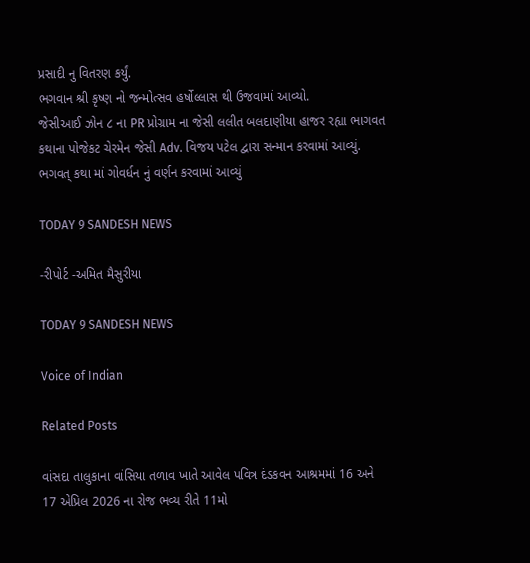પ્રસાદી નુ વિતરણ કર્યું.
ભગવાન શ્રી કૃષ્ણ નો જન્મોત્સવ હર્ષોલ્લાસ થી ઉજવામાં આવ્યો.
જેસીઆઈ ઝોન ૮ ના PR પ્રોગ્રામ ના જેસી લલીત બલદાણીયા હાજર રહ્યા ભાગવત કથાના પોજેકટ ચેરમેન જેસી Adv. વિજય પટેલ દ્વારા સન્માન કરવામાં આવ્યું.
ભગવત્ કથા માં ગોવર્ધન નું વર્ણન કરવામાં આવ્યું

TODAY 9 SANDESH NEWS

-રીપોર્ટ -અમિત મૈસુરીયા

TODAY 9 SANDESH NEWS

Voice of Indian

Related Posts

વાંસદા તાલુકાના વાંસિયા તળાવ ખાતે આવેલ પવિત્ર દંડકવન આશ્રમમાં 16 અને 17 એપ્રિલ 2026 ના રોજ ભવ્ય રીતે 11મો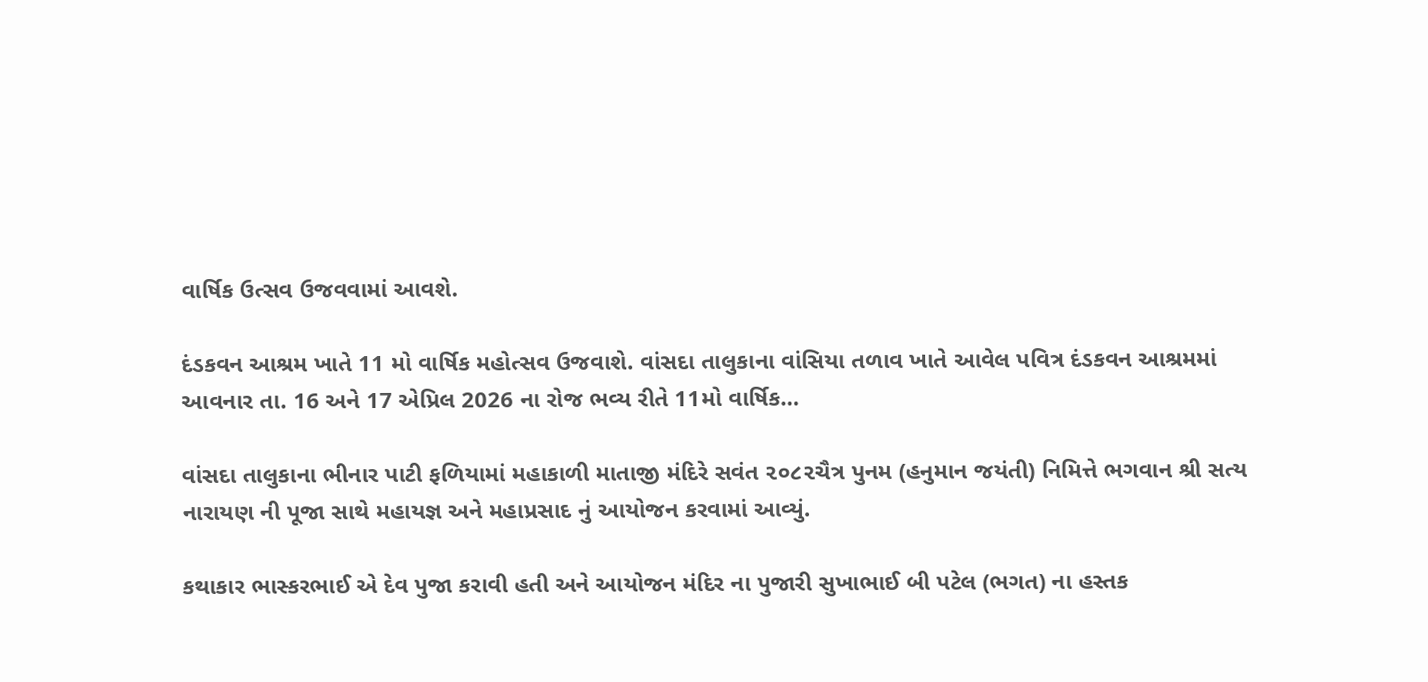વાર્ષિક ઉત્સવ ઉજવવામાં આવશે.

દંડકવન આશ્રમ ખાતે 11 મો વાર્ષિક મહોત્સવ ઉજવાશે. વાંસદા તાલુકાના વાંસિયા તળાવ ખાતે આવેલ પવિત્ર દંડકવન આશ્રમમાં આવનાર તા. 16 અને 17 એપ્રિલ 2026 ના રોજ ભવ્ય રીતે 11મો વાર્ષિક…

વાંસદા તાલુકાના ભીનાર પાટી ફળિયામાં મહાકાળી માતાજી મંદિરે સવંત ‌‌૨૦૮૨ચૈત્ર‌ પુનમ (હનુમાન જયંતી) નિમિત્તે ભગવાન શ્રી સત્ય નારાયણ ની પૂજા સાથે મહાયજ્ઞ અને મહાપ્રસાદ નું આયોજન કરવામાં આવ્યું.

કથાકાર ભાસ્કરભાઈ એ દેવ પુજા કરાવી હતી અને આયોજન મંદિર ના પુજારી સુખાભાઈ બી પટેલ (ભગત) ના હસ્તક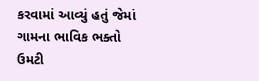કરવામાં આવ્યું હતું જેમાં ગામના ભાવિક ભક્તો ઉમટી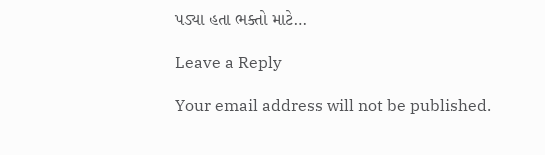પડ્યા હતા ભક્તો માટે…

Leave a Reply

Your email address will not be published.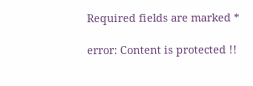Required fields are marked *

error: Content is protected !!